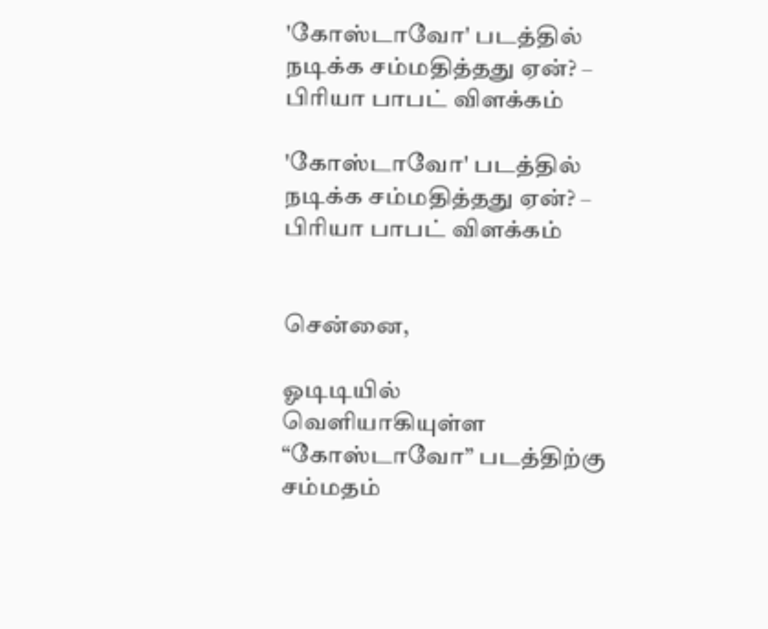'கோஸ்டாவோ' படத்தில் நடிக்க சம்மதித்தது ஏன்? – பிரியா பாபட் விளக்கம்

'கோஸ்டாவோ' படத்தில் நடிக்க சம்மதித்தது ஏன்? – பிரியா பாபட் விளக்கம்


சென்னை,

ஓடிடியில் வெளியாகியுள்ள “கோஸ்டாவோ” படத்திற்கு சம்மதம்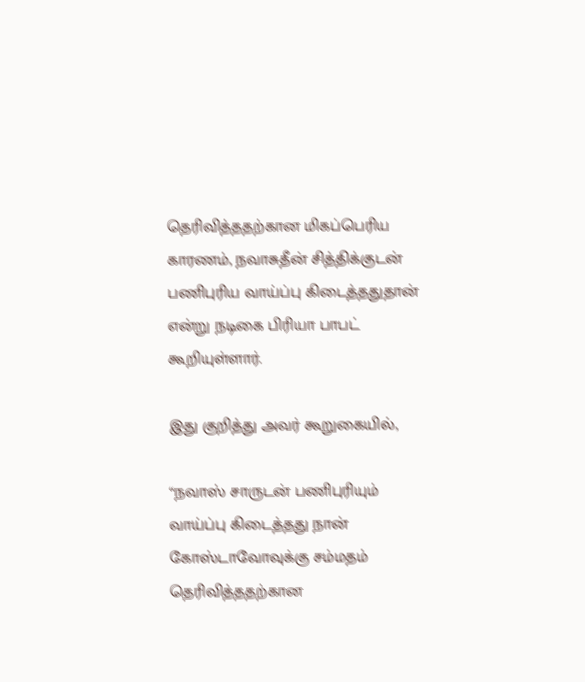தெரிவித்ததற்கான மிகப்பெரிய காரணம், நவாசுதீன் சித்திக்குடன் பணிபுரிய வாய்ப்பு கிடைத்ததுதான் என்று நடிகை பிரியா பாபட் கூறியுள்ளார்.

இது குறித்து அவர் கூறுகையில்,

“நவாஸ் சாருடன் பணிபுரியும் வாய்ப்பு கிடைத்தது நான் கோஸ்டாவோவுக்கு சம்மதம் தெரிவித்ததற்கான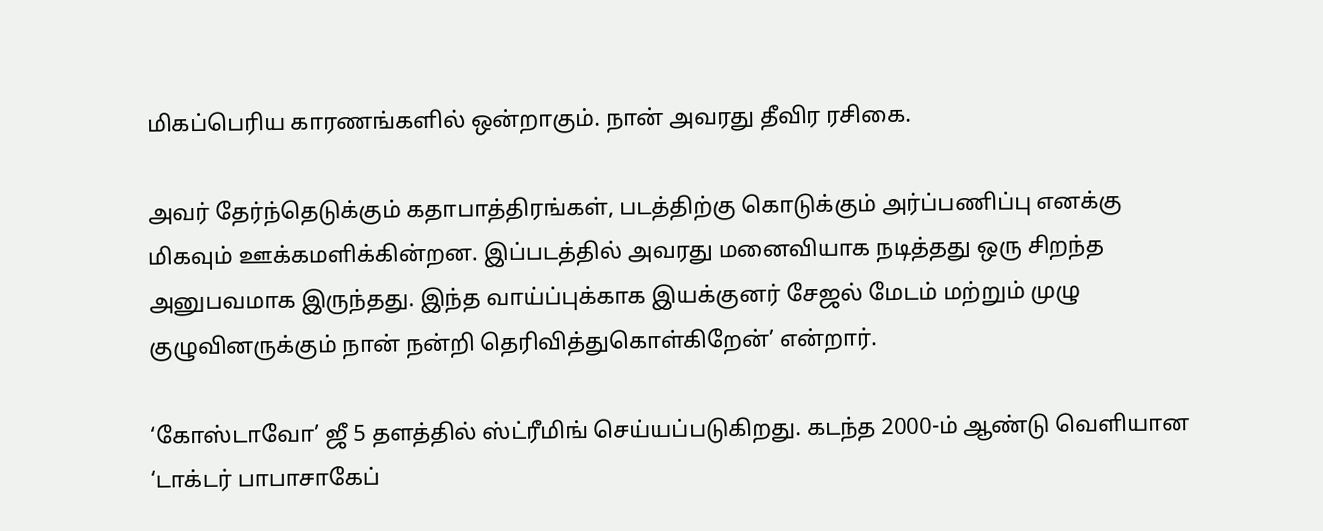மிகப்பெரிய காரணங்களில் ஒன்றாகும். நான் அவரது தீவிர ரசிகை.

அவர் தேர்ந்தெடுக்கும் கதாபாத்திரங்கள், படத்திற்கு கொடுக்கும் அர்ப்பணிப்பு எனக்கு மிகவும் ஊக்கமளிக்கின்றன. இப்படத்தில் அவரது மனைவியாக நடித்தது ஒரு சிறந்த அனுபவமாக இருந்தது. இந்த வாய்ப்புக்காக இயக்குனர் சேஜல் மேடம் மற்றும் முழு குழுவினருக்கும் நான் நன்றி தெரிவித்துகொள்கிறேன்’ என்றார்.

‘கோஸ்டாவோ’ ஜீ 5 தளத்தில் ஸ்ட்ரீமிங் செய்யப்படுகிறது. கடந்த 2000-ம் ஆண்டு வெளியான ‘டாக்டர் பாபாசாகேப்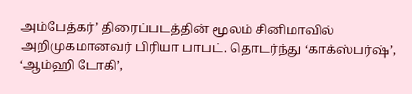அம்பேத்கர்’ திரைப்படத்தின் மூலம் சினிமாவில் அறிமுகமானவர் பிரியா பாபட். தொடர்ந்து ‘காக்ஸ்பர்ஷ்’, ‘ஆம்ஹி டோகி’,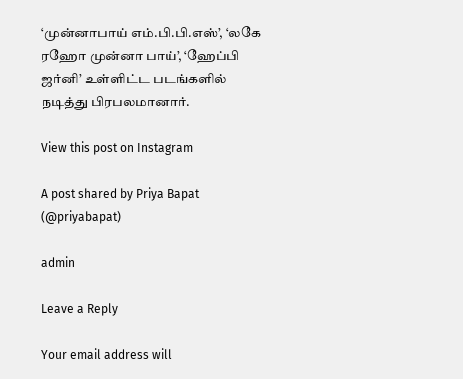‘முன்னாபாய் எம்.பி.பி.எஸ்’, ‘லகே ரஹோ முன்னா பாய்’, ‘ஹேப்பி ஜர்னி’ உள்ளிட்ட படங்களில் நடித்து பிரபலமானார்.

View this post on Instagram

A post shared by Priya Bapat (@priyabapat)

admin

Leave a Reply

Your email address will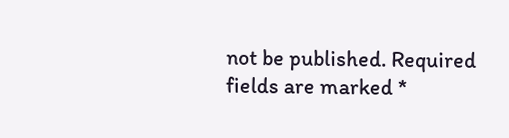not be published. Required fields are marked *